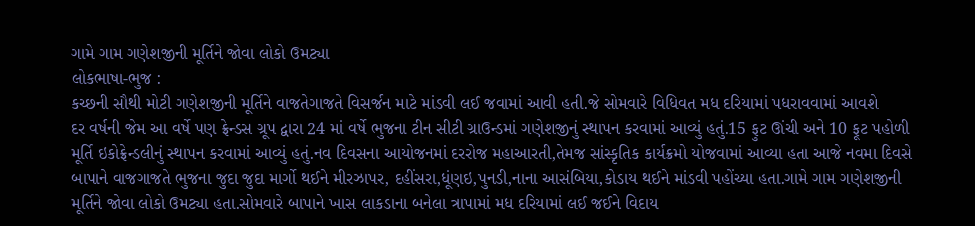ગામે ગામ ગણેશજીની મૂર્તિને જોવા લોકો ઉમટ્યા
લોકભાષા-ભુજ :
કચ્છની સૌથી મોટી ગણેશજીની મૂર્તિને વાજતેગાજતે વિસર્જન માટે માંડવી લઈ જવામાં આવી હતી.જે સોમવારે વિધિવત મધ દરિયામાં પધરાવવામાં આવશે
દર વર્ષની જેમ આ વર્ષે પણ ફ્રેન્ડસ ગ્રૂપ દ્વારા 24 માં વર્ષે ભુજના ટીન સીટી ગ્રાઉન્ડમાં ગણેશજીનું સ્થાપન કરવામાં આવ્યું હતું.15 ફુટ ઊંચી અને 10 ફૂટ પહોળી મૂર્તિ ઇકોફ્રેન્ડલીનું સ્થાપન કરવામાં આવ્યું હતું.નવ દિવસના આયોજનમાં દરરોજ મહાઆરતી,તેમજ સાંસ્કૃતિક કાર્યક્રમો યોજવામાં આવ્યા હતા આજે નવમા દિવસે બાપાને વાજગાજતે ભુજના જુદા જુદા માર્ગો થઈને મીરઝાપર, દહીંસરા,ધૂંણઇ,પુનડી,નાના આસંબિયા,કોડાય થઈને માંડવી પહોંચ્યા હતા.ગામે ગામ ગણેશજીની મૂર્તિને જોવા લોકો ઉમટ્યા હતા.સોમવારે બાપાને ખાસ લાકડાના બનેલા ત્રાપામાં મધ દરિયામાં લઈ જઈને વિદાય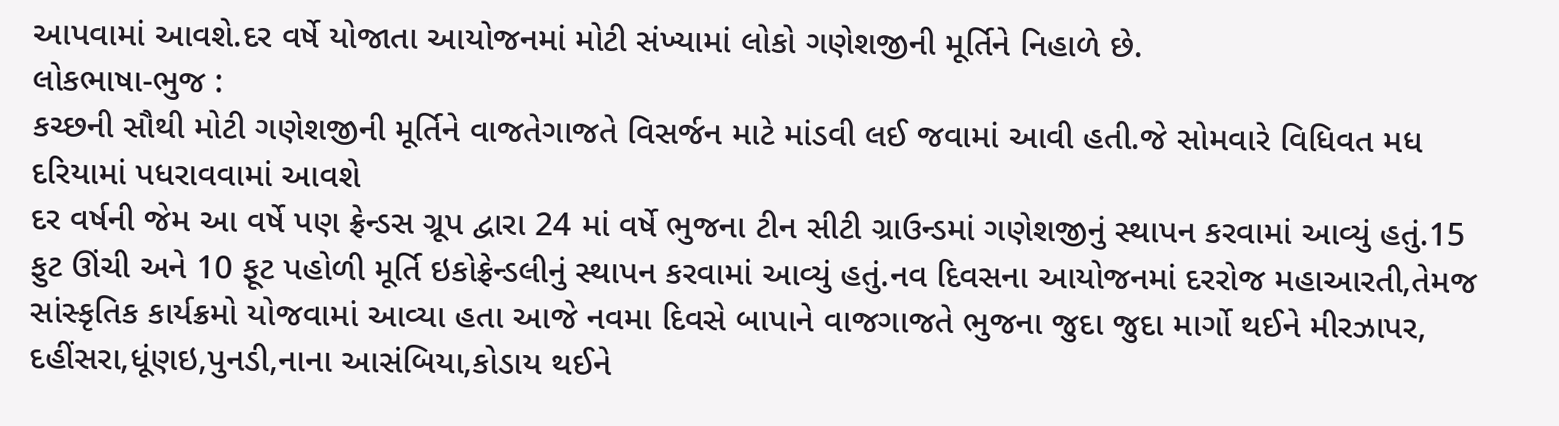આપવામાં આવશે.દર વર્ષે યોજાતા આયોજનમાં મોટી સંખ્યામાં લોકો ગણેશજીની મૂર્તિને નિહાળે છે.
લોકભાષા-ભુજ :
કચ્છની સૌથી મોટી ગણેશજીની મૂર્તિને વાજતેગાજતે વિસર્જન માટે માંડવી લઈ જવામાં આવી હતી.જે સોમવારે વિધિવત મધ દરિયામાં પધરાવવામાં આવશે
દર વર્ષની જેમ આ વર્ષે પણ ફ્રેન્ડસ ગ્રૂપ દ્વારા 24 માં વર્ષે ભુજના ટીન સીટી ગ્રાઉન્ડમાં ગણેશજીનું સ્થાપન કરવામાં આવ્યું હતું.15 ફુટ ઊંચી અને 10 ફૂટ પહોળી મૂર્તિ ઇકોફ્રેન્ડલીનું સ્થાપન કરવામાં આવ્યું હતું.નવ દિવસના આયોજનમાં દરરોજ મહાઆરતી,તેમજ સાંસ્કૃતિક કાર્યક્રમો યોજવામાં આવ્યા હતા આજે નવમા દિવસે બાપાને વાજગાજતે ભુજના જુદા જુદા માર્ગો થઈને મીરઝાપર, દહીંસરા,ધૂંણઇ,પુનડી,નાના આસંબિયા,કોડાય થઈને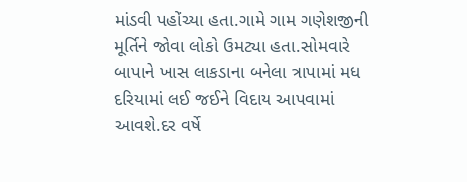માંડવી પહોંચ્યા હતા.ગામે ગામ ગણેશજીની મૂર્તિને જોવા લોકો ઉમટ્યા હતા.સોમવારે બાપાને ખાસ લાકડાના બનેલા ત્રાપામાં મધ દરિયામાં લઈ જઈને વિદાય આપવામાં આવશે.દર વર્ષે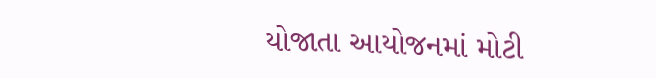યોજાતા આયોજનમાં મોટી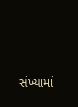સંખ્યામાં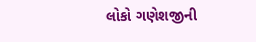લોકો ગણેશજીની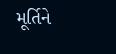મૂર્તિને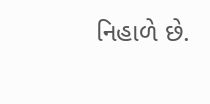નિહાળે છે.